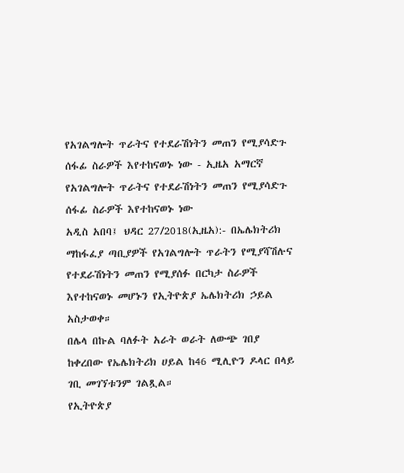የአገልግሎት ጥራትና የተደራሽነትን መጠን የሚያሳድጉ ሰፋፊ ስራዎች እየተከናወኑ ነው - ኢዜአ አማርኛ
የአገልግሎት ጥራትና የተደራሽነትን መጠን የሚያሳድጉ ሰፋፊ ስራዎች እየተከናወኑ ነው
አዲስ አበባ፤ ህዳር 27/2018(ኢዜአ):- በኤሌክትሪክ ማከፋፈያ ጣቢያዎች የአገልግሎት ጥራትን የሚያሻሽሉና የተደራሽነትን መጠን የሚያሰፉ በርካታ ስራዎች እየተከናወኑ መሆኑን የኢትዮጵያ ኤሌክትሪክ ኃይል አስታወቀ።
በሌላ በኩል ባለፉት አራት ወራት ለውጭ ገበያ ከቀረበው የኤሌክትሪክ ሀይል ከ46 ሚሊዮን ዶላር በላይ ገቢ መገኘቱንም ገልጿል።
የኢትዮጵያ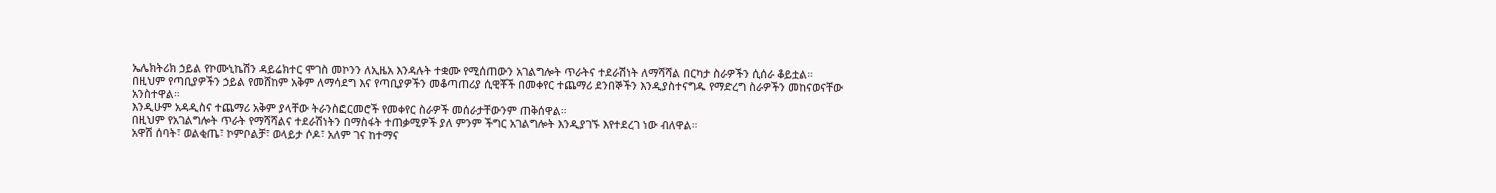ኤሌክትሪክ ኃይል የኮሙኒኬሽን ዳይሬክተር ሞገስ መኮንን ለኢዜአ እንዳሉት ተቋሙ የሚሰጠውን አገልግሎት ጥራትና ተደራሽነት ለማሻሻል በርካታ ስራዎችን ሲሰራ ቆይቷል።
በዚህም የጣቢያዎችን ኃይል የመሸከም አቅም ለማሳደግ እና የጣቢያዎችን መቆጣጠሪያ ሲዊቾች በመቀየር ተጨማሪ ደንበኞችን እንዲያስተናግዱ የማድረግ ስራዎችን መከናወናቸው አንስተዋል።
እንዲሁም አዳዲስና ተጨማሪ አቅም ያላቸው ትራንስፎርመሮች የመቀየር ስራዎች መሰራታቸውንም ጠቅሰዋል።
በዚህም የአገልግሎት ጥራት የማሻሻልና ተደራሽነትን በማስፋት ተጠቃሚዎች ያለ ምንም ችግር አገልግሎት እንዲያገኙ እየተደረገ ነው ብለዋል።
አዋሽ ሰባት፣ ወልቂጤ፣ ኮምቦልቻ፣ ወላይታ ሶዶ፣ አለም ገና ከተማና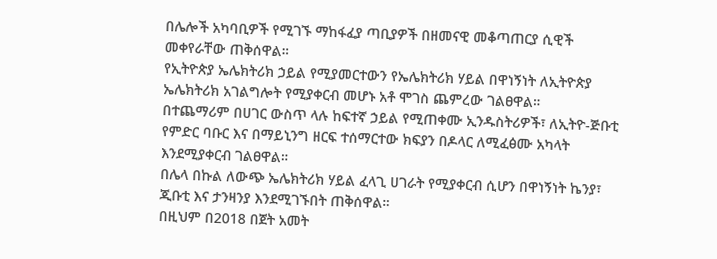በሌሎች አካባቢዎች የሚገኙ ማከፋፈያ ጣቢያዎች በዘመናዊ መቆጣጠርያ ሲዊች መቀየራቸው ጠቅሰዋል።
የኢትዮጵያ ኤሌክትሪክ ኃይል የሚያመርተውን የኤሌክትሪክ ሃይል በዋነኝነት ለኢትዮጵያ ኤሌክትሪክ አገልግሎት የሚያቀርብ መሆኑ አቶ ሞገስ ጨምረው ገልፀዋል።
በተጨማሪም በሀገር ውስጥ ላሉ ከፍተኛ ኃይል የሚጠቀሙ ኢንዱስትሪዎች፣ ለኢትዮ-ጅቡቲ የምድር ባቡር እና በማይኒንግ ዘርፍ ተሰማርተው ክፍያን በዶላር ለሚፈፅሙ አካላት እንደሚያቀርብ ገልፀዋል።
በሌላ በኩል ለውጭ ኤሌክትሪክ ሃይል ፈላጊ ሀገራት የሚያቀርብ ሲሆን በዋነኝነት ኬንያ፣ ጂቡቲ እና ታንዛንያ እንደሚገኙበት ጠቅሰዋል።
በዚህም በ2018 በጀት አመት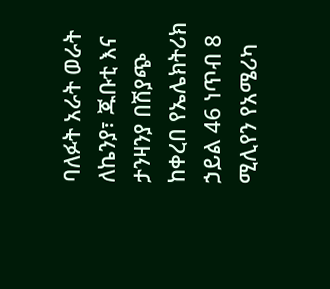ባለፉት አራት ወራት ለኬንያ፣ ጁቡቲ እና ታንዛንያ በሽያጭ ከቀረበ የኤሌክትሪክ ኃይል 46 ነጥብ 8 ሚሊየን የአሜሪካ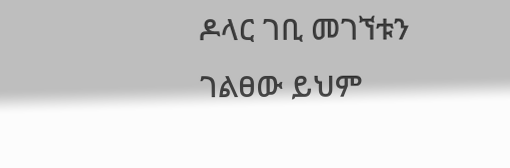ዶላር ገቢ መገኘቱን ገልፀው ይህም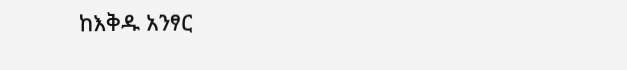ከእቅዱ አንፃር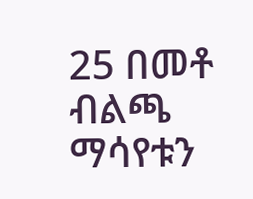25 በመቶ ብልጫ ማሳየቱን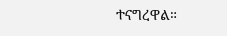ተናግረዋል።